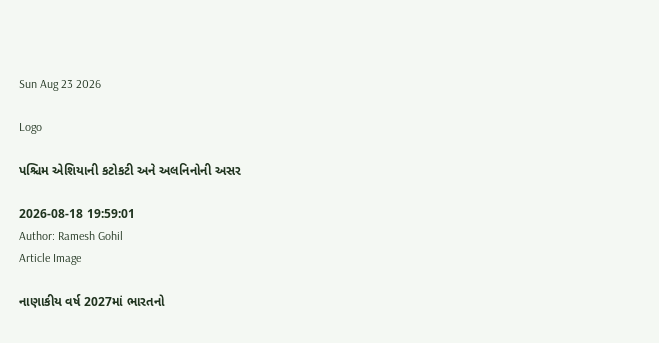Sun Aug 23 2026

Logo

પશ્ચિમ એશિયાની કટોકટી અને અલનિનોની અસર

2026-08-18 19:59:01
Author: Ramesh Gohil
Article Image

નાણાકીય વર્ષ 2027માં ભારતનો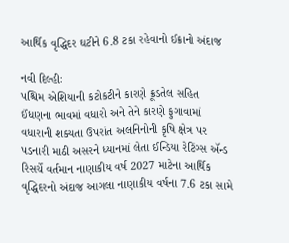આર્થિક વૃદ્ધિદર ઘટીને 6.8 ટકા રહેવાનો ઈક્રાનો અંદાજ

નવી દિલ્હીઃ
પશ્ચિમ એશિયાની કટોકટીને કારણે ક્રૂડતેલ સહિત ઈંધણના ભાવમાં વધારો અને તેને કારણે ફુગાવામાં વધારાની શક્યતા ઉપરાંત અલનિનોની કૃષિ ક્ષેત્ર પર પડનારી માઠી અસરને ધ્યાનમાં લેતા ઈન્ડિયા રેટિંગ્સ ઍન્ડ રિસર્ચે વર્તમાન નાણાકીય વર્ષ 2027 માટેના આર્થિક વૃદ્ધિદરનો અંદાજ આગલા નાણાકીય વર્ષના 7.6 ટકા સામે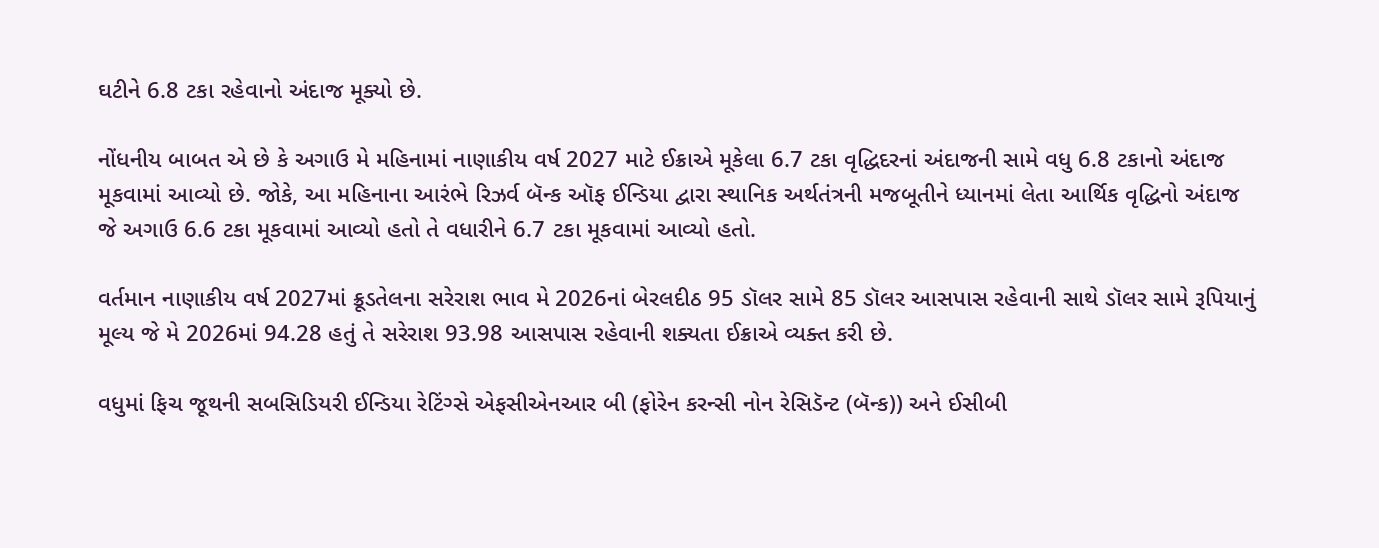ઘટીને 6.8 ટકા રહેવાનો અંદાજ મૂક્યો છે.

નોંધનીય બાબત એ છે કે અગાઉ મે મહિનામાં નાણાકીય વર્ષ 2027 માટે ઈક્રાએ મૂકેલા 6.7 ટકા વૃદ્ધિદરનાં અંદાજની સામે વધુ 6.8 ટકાનો અંદાજ મૂકવામાં આવ્યો છે. જોકે, આ મહિનાના આરંભે રિઝર્વ બૅન્ક ઑફ ઈન્ડિયા દ્વારા સ્થાનિક અર્થતંત્રની મજબૂતીને ધ્યાનમાં લેતા આર્થિક વૃદ્ધિનો અંદાજ જે અગાઉ 6.6 ટકા મૂકવામાં આવ્યો હતો તે વધારીને 6.7 ટકા મૂકવામાં આવ્યો હતો.

વર્તમાન નાણાકીય વર્ષ 2027માં ક્રૂડતેલના સરેરાશ ભાવ મે 2026નાં બેરલદીઠ 95 ડૉલર સામે 85 ડૉલર આસપાસ રહેવાની સાથે ડૉલર સામે રૂપિયાનું મૂલ્ય જે મે 2026માં 94.28 હતું તે સરેરાશ 93.98 આસપાસ રહેવાની શક્યતા ઈક્રાએ વ્યક્ત કરી છે.

વધુમાં ફિચ જૂથની સબસિડિયરી ઈન્ડિયા રેટિંગ્સે એફસીએનઆર બી (ફોરેન કરન્સી નોન રેસિડૅન્ટ (બૅન્ક)) અને ઈસીબી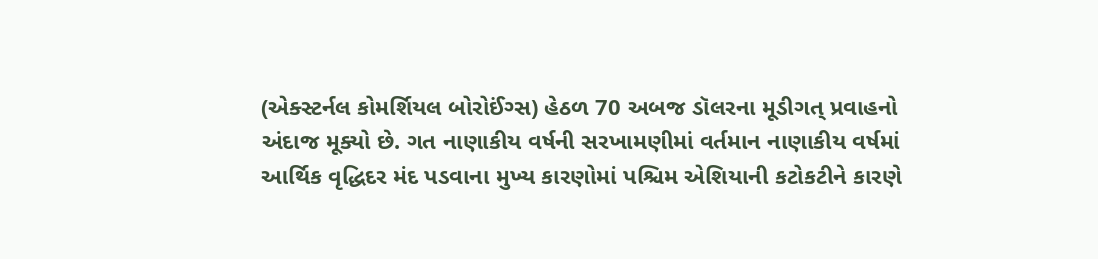(એક્સ્ટર્નલ કોમર્શિયલ બોરોઈંગ્સ) હેઠળ 70 અબજ ડૉલરના મૂડીગત્‌‍ પ્રવાહનો અંદાજ મૂક્યો છે. ગત નાણાકીય વર્ષની સરખામણીમાં વર્તમાન નાણાકીય વર્ષમાં આર્થિક વૃદ્ધિદર મંદ પડવાના મુખ્ય કારણોમાં પશ્ચિમ એશિયાની કટોકટીને કારણે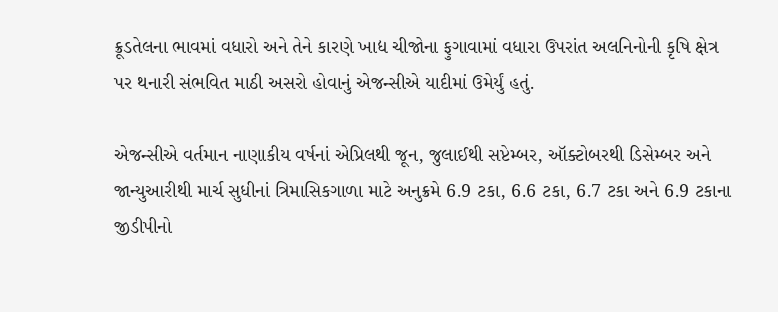ક્રૂડતેલના ભાવમાં વધારો અને તેને કારણે ખાદ્ય ચીજોના ફુગાવામાં વધારા ઉપરાંત અલનિનોની કૃષિ ક્ષેત્ર પર થનારી સંભવિત માઠી અસરો હોવાનું એજન્સીએ યાદીમાં ઉમેર્યું હતું.

એજન્સીએ વર્તમાન નાણાકીય વર્ષનાં એપ્રિલથી જૂન, જુલાઈથી સપ્ટેમ્બર, ઑક્ટોબરથી ડિસેમ્બર અને જાન્યુઆરીથી માર્ચ સુધીનાં ત્રિમાસિકગાળા માટે અનુક્રમે 6.9 ટકા, 6.6 ટકા, 6.7 ટકા અને 6.9 ટકાના જીડીપીનો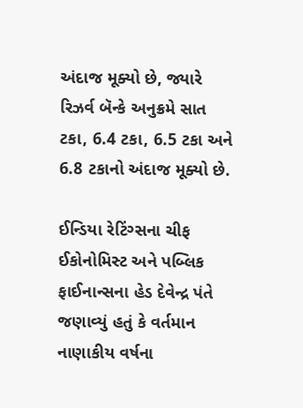અંદાજ મૂક્યો છે, જ્યારે રિઝર્વ બૅન્કે અનુક્રમે સાત ટકા, 6.4 ટકા, 6.5 ટકા અને 6.8 ટકાનો અંદાજ મૂક્યો છે.

ઈન્ડિયા રેટિંગ્સના ચીફ ઈકોનોમિસ્ટ અને પબ્લિક ફાઈનાન્સના હેડ દેવેન્દ્ર પંતે જણાવ્યું હતું કે વર્તમાન નાણાકીય વર્ષના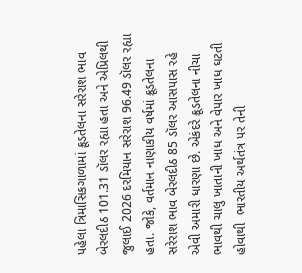પહેલા ત્રિમાસિકગાળામાં ક્રૂડતેલના સરેરાશ ભાવ બેરલદીઠ 101.31 ડૉલર રહ્યા હતા અને એપ્રિલથી જુલાઈ 2026 દરમિયાન સરેરાશ 96.49 ડૉલર રહ્યા હતા. જોકે, વર્તમાન નાણાકીય વર્ષમાં ક્રૂડતેલના સરેરાશ ભાવ બેરલદીઠ 85 ડૉલર આસપાસ રહે એવી અમારી ધારણા છે. એકંદરે ક્રૂડતેલના નીચા ભાવથી ચાલુ ખાતાની ખાધ અને વેપાર ખાધ ઘટતી હોવાથી  ભારતીય અર્થતંત્ર પર તેની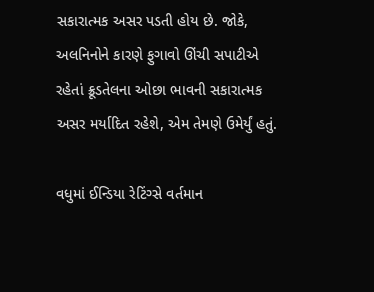સકારાત્મક અસર પડતી હોય છે. જોકે, અલનિનોને કારણે ફુગાવો ઊંચી સપાટીએ રહેતાં ક્રૂડતેલના ઓછા ભાવની સકારાત્મક અસર મર્યાદિત રહેશે, એમ તેમણે ઉમેર્યું હતું.

વધુમાં ઈન્ડિયા રેટિંગ્સે વર્તમાન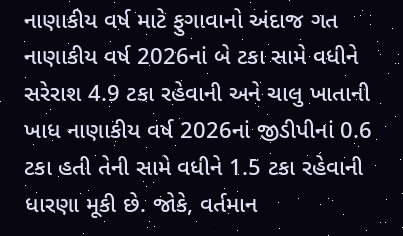નાણાકીય વર્ષ માટે ફુગાવાનો અંદાજ ગત નાણાકીય વર્ષ 2026નાં બે ટકા સામે વધીને સરેરાશ 4.9 ટકા રહેવાની અને ચાલુ ખાતાની ખાધ નાણાકીય વર્ષ 2026નાં જીડીપીનાં 0.6 ટકા હતી તેની સામે વધીને 1.5 ટકા રહેવાની ધારણા મૂકી છે. જોકે, વર્તમાન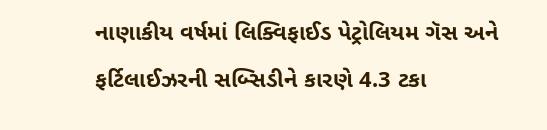નાણાકીય વર્ષમાં લિક્વિફાઈડ પેટ્રોલિયમ ગૅસ અને ફર્ટિલાઈઝરની સબ્સિડીને કારણે 4.3 ટકા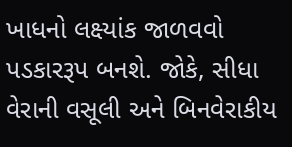ખાધનો લક્ષ્યાંક જાળવવો પડકારરૂપ બનશે. જોકે, સીધા વેરાની વસૂલી અને બિનવેરાકીય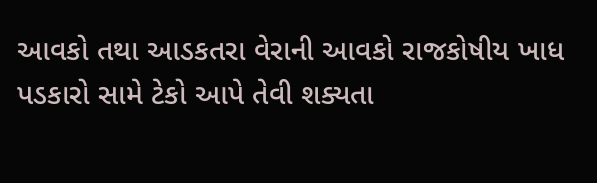આવકો તથા આડકતરા વેરાની આવકો રાજકોષીય ખાધ પડકારો સામે ટેકો આપે તેવી શક્યતા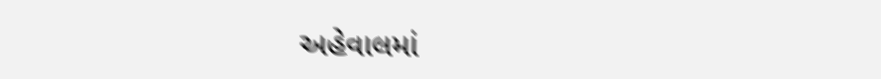અહેવાલમાં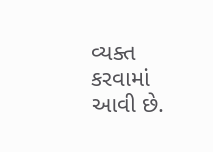વ્યક્ત કરવામાં આવી છે.